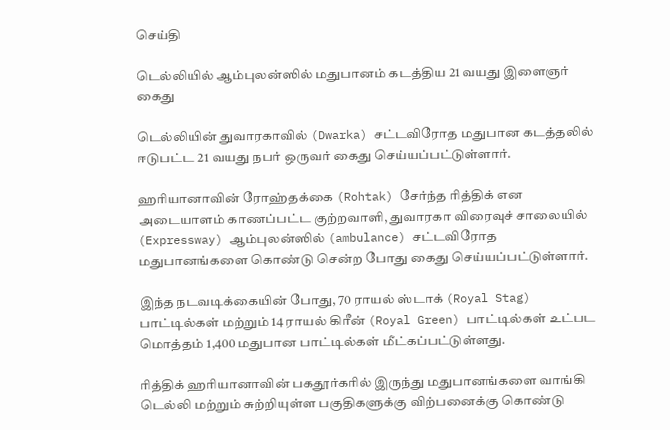செய்தி

டெல்லியில் ஆம்புலன்ஸில் மதுபானம் கடத்திய 21 வயது இளைஞர் கைது

டெல்லியின் துவாரகாவில் (Dwarka) சட்டவிரோத மதுபான கடத்தலில் ஈடுபட்ட 21 வயது நபர் ஒருவர் கைது செய்யப்பட்டுள்ளார்.

ஹரியானாவின் ரோஹ்தக்கை (Rohtak) சேர்ந்த ரித்திக் என அடையாளம் காணப்பட்ட குற்றவாளி, துவாரகா விரைவுச் சாலையில் (Expressway) ஆம்புலன்ஸில் (ambulance) சட்டவிரோத மதுபானங்களை கொண்டு சென்ற போது கைது செய்யப்பட்டுள்ளார்.

இந்த நடவடிக்கையின் போது, 70 ராயல் ஸ்டாக் (Royal Stag) பாட்டில்கள் மற்றும் 14 ராயல் கிரீன் (Royal Green) பாட்டில்கள் உட்பட மொத்தம் 1,400 மதுபான பாட்டில்கள் மீட்கப்பட்டுள்ளது.

ரித்திக் ஹரியானாவின் பகதூர்கரில் இருந்து மதுபானங்களை வாங்கி டெல்லி மற்றும் சுற்றியுள்ள பகுதிகளுக்கு விற்பனைக்கு கொண்டு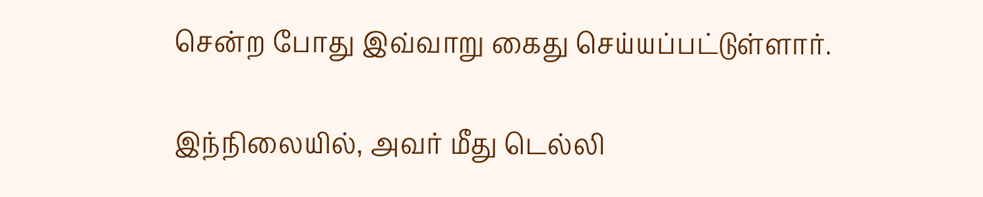சென்ற போது இவ்வாறு கைது செய்யப்பட்டுள்ளார்.

இந்நிலையில், அவர் மீது டெல்லி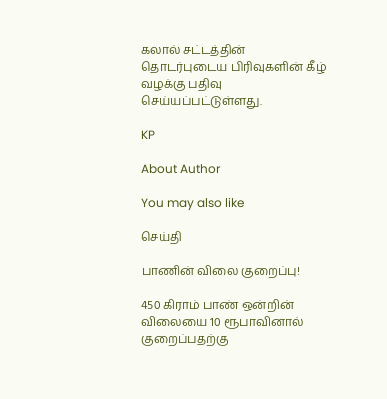கலால் சட்டத்தின் தொடர்புடைய பிரிவுகளின் கீழ் வழக்கு பதிவு செய்யப்பட்டுள்ளது.

KP

About Author

You may also like

செய்தி

பாணின் விலை குறைப்பு!

450 கிராம் பாண் ஒன்றின் விலையை 10 ரூபாவினால் குறைப்பதற்கு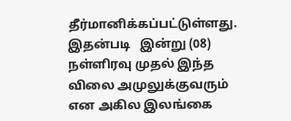தீர்மானிக்கப்பட்டுள்ளது. இதன்படி   இன்று (08) நள்ளிரவு முதல் இந்த விலை அமுலுக்குவரும் என அகில இலங்கை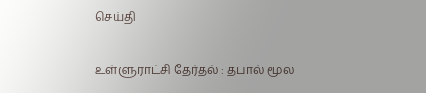செய்தி

உள்ளுராட்சி தேர்தல் : தபால் மூல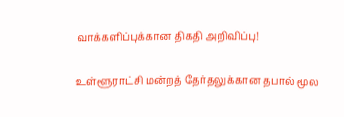வாக்களிப்புக்கான திகதி அறிவிப்பு!

உள்ளூராட்சி மன்றத் தேர்தலுக்கான தபால் மூல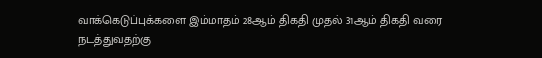வாக்கெடுப்புக்களை இம்மாதம் 28ஆம் திகதி முதல் 31ஆம் திகதி வரை நடத்துவதற்கு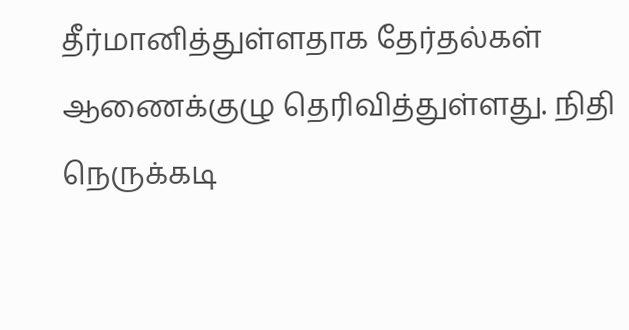தீர்மானித்துள்ளதாக தேர்தல்கள் ஆணைக்குழு தெரிவித்துள்ளது. நிதி நெருக்கடி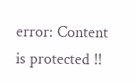error: Content is protected !!